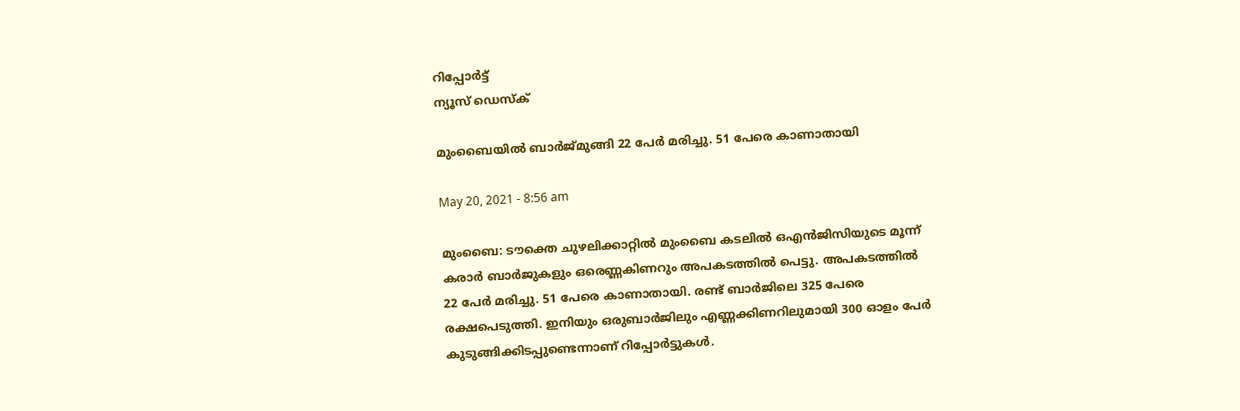റിപ്പോര്‍ട്ട്
ന്യൂസ് ഡെസ്ക്

മുംബൈയില്‍ ബാര്‍ജ്‌മുങ്ങി 22 പേര്‍ മരിച്ചു. 51 പേരെ കാണാതായി

May 20, 2021 - 8:56 am

മുംബൈ: ടൗക്തെ ചുഴലിക്കാറ്റില്‍ മുംബൈ കടലില്‍ ഒഎന്‍ജിസിയുടെ മൂന്ന്‌ കരാര്‍ ബാര്‍ജുകളും ഒരെണ്ണകിണറും അപകടത്തില്‍ പെട്ടു. അപകടത്തില്‍ 22 പേര്‍ മരിച്ചു. 51 പേരെ കാണാതായി. രണ്ട്‌ ബാര്‍ജിലെ 325 പേരെ രക്ഷപെടുത്തി. ഇനിയും ഒരുബാര്‍ജിലും എണ്ണക്കിണറിലുമായി 300 ഓളം പേര്‍ കുടുങ്ങിക്കിടപ്പുണ്ടെന്നാണ്‌ റിപ്പോര്‍ട്ടുകള്‍.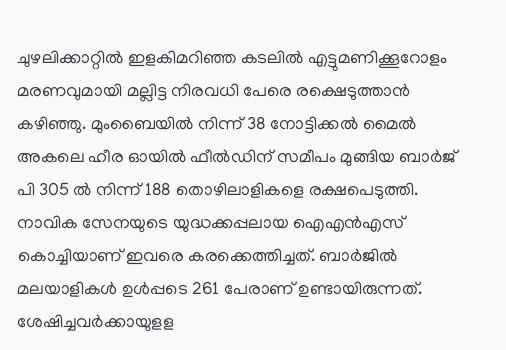ചുഴലിക്കാറ്റില്‍ ഇളകിമറിഞ്ഞ കടലില്‍ എട്ടുമണിക്കൂറോളം മരണവുമായി മല്ലിട്ട നിരവധി പേരെ രക്ഷെടുത്താന്‍ കഴിഞ്ഞു. മുംബൈയില്‍ നിന്ന്‌ 38 നോട്ടിക്കല്‍ മൈല്‍ അകലെ ഹീര ഓയില്‍ ഫീല്‍ഡിന്‌ സമീപം മുങ്ങിയ ബാര്‍ജ്‌ പി 305 ല്‍ നിന്ന്‌ 188 തൊഴിലാളികളെ രക്ഷപെടുത്തി. നാവിക സേനയുടെ യുദ്ധക്കപ്പലായ ഐഎന്‍എസ്‌ കൊച്ചിയാണ്‌ ഇവരെ കരക്കെത്തിച്ചത്‌. ബാര്‍ജില്‍ മലയാളികള്‍ ഉള്‍പ്പടെ 261 പേരാണ്‌ ഉണ്ടായിരുന്നത്‌. ശേഷിച്ചവര്‍ക്കായുളള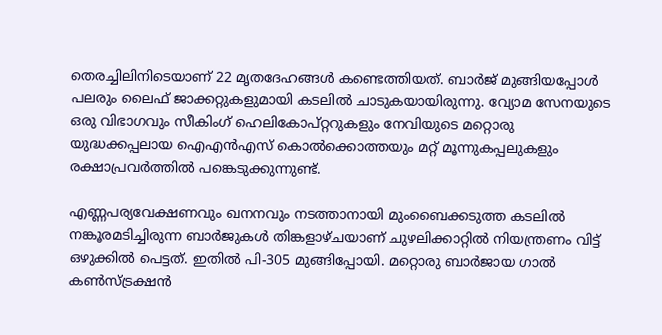തെരച്ചിലിനിടെയാണ്‌ 22 മൃതദേഹങ്ങള്‍ കണ്ടെത്തിയത്‌. ബാര്‍ജ്‌ മുങ്ങിയപ്പോള്‍ പലരും ലൈഫ്‌ ജാക്കറ്റുകളുമായി കടലില്‍ ചാടുകയായിരുന്നു. വ്യോമ സേനയുടെ ഒരു വിഭാഗവും സീകിംഗ്‌ ഹെലികോപ്‌റ്ററുകളും നേവിയുടെ മറ്റൊരു യുദ്ധക്കപ്പലായ ഐഎന്‍എസ്‌ കൊല്‍ക്കൊത്തയും മറ്റ്‌ മൂന്നുകപ്പലുകളും രക്ഷാപ്രവര്‍ത്തില്‍ പങ്കെടുക്കുന്നുണ്ട്‌.

എണ്ണപര്യവേക്ഷണവും ഖനനവും നടത്താനായി മുംബൈക്കടുത്ത കടലില്‍ നങ്കൂരമടിച്ചിരുന്ന ബാര്‍ജുകള്‍ തിങ്കളാഴ്‌ചയാണ്‌ ചുഴലിക്കാറ്റില്‍ നിയന്ത്രണം വിട്ട്‌ ഒഴുക്കില്‍ പെട്ടത്‌. ഇതില്‍ പി-305 മുങ്ങിപ്പോയി. മറ്റൊരു ബാര്‍ജായ ഗാല്‍ കണ്‍സ്‌ട്രക്ഷന്‍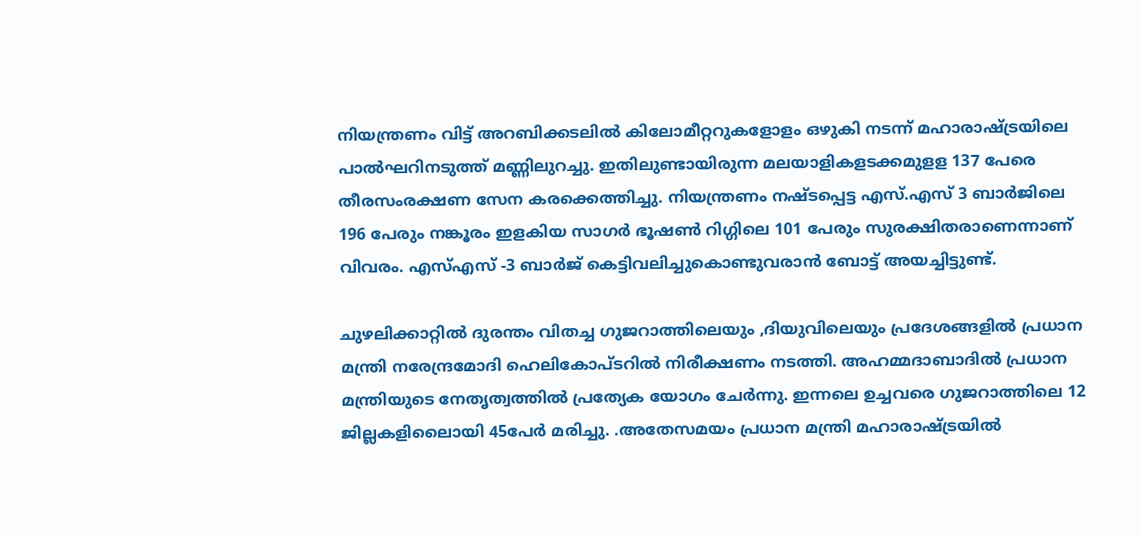നിയന്ത്രണം വിട്ട്‌ അറബിക്കടലില്‍ കിലോമീറ്ററുകളോളം ഒഴുകി നടന്ന്‌ മഹാരാഷ്ട്രയിലെ പാല്‍ഘറിനടുത്ത്‌ മണ്ണിലുറച്ചു. ഇതിലുണ്ടായിരുന്ന മലയാളികളടക്കമുളള 137 പേരെ തീരസംരക്ഷണ സേന കരക്കെത്തിച്ചു. നിയന്ത്രണം നഷ്ടപ്പെട്ട എസ്‌.എസ്‌ 3 ബാര്‍ജിലെ 196 പേരും നങ്കൂരം ഇളകിയ സാഗര്‍ ഭൂഷണ്‍ റിഗ്ഗിലെ 101 പേരും സുരക്ഷിതരാണെന്നാണ്‌ വിവരം. എസ്‌എസ്‌ -3 ബാര്‍ജ്‌ കെട്ടിവലിച്ചുകൊണ്ടുവരാന്‍ ബോട്ട്‌ അയച്ചിട്ടുണ്ട്‌.

ചുഴലിക്കാറ്റില്‍ ദുരന്തം വിതച്ച ഗുജറാത്തിലെയും ,ദിയുവിലെയും പ്രദേശങ്ങളില്‍ പ്രധാന മന്ത്രി നരേന്ദ്രമോദി ഹെലികോപ്‌ടറില്‍ നിരീക്ഷണം നടത്തി. അഹമ്മദാബാദില്‍ പ്രധാന മന്ത്രിയുടെ നേതൃത്വത്തില്‍ പ്രത്യേക യോഗം ചേര്‍ന്നു. ഇന്നലെ ഉച്ചവരെ ഗുജറാത്തിലെ 12 ജില്ലകളിലൈായി 45പേര്‍ മരിച്ചു. .അതേസമയം പ്രധാന മന്ത്രി മഹാരാഷ്ട്രയില്‍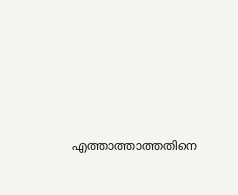എത്താത്താത്തതിനെ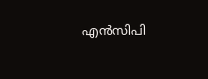എന്‍സിപി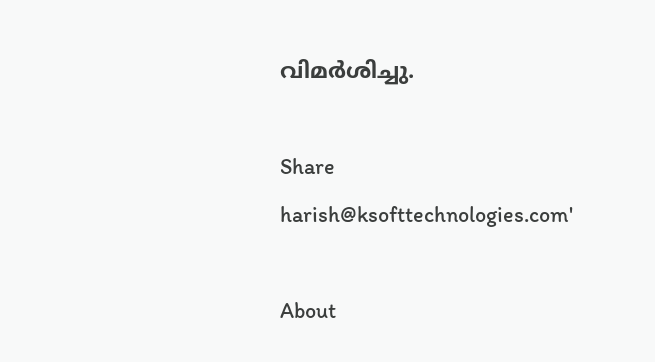വിമര്‍ശിച്ചു.

Share
harish@ksofttechnologies.com'

About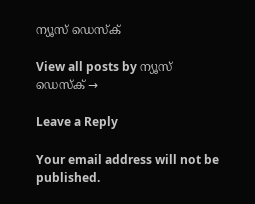ന്യൂസ് ഡെസ്ക്

View all posts by ന്യൂസ് ഡെസ്ക് →

Leave a Reply

Your email address will not be published.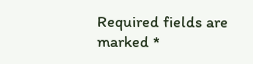Required fields are marked *